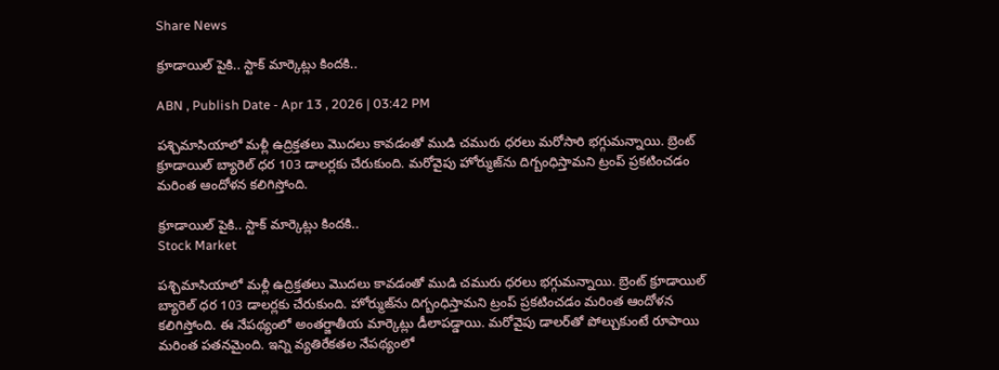Share News

క్రూడాయిల్ పైకి.. స్టాక్ మార్కెట్లు కిందకి..

ABN , Publish Date - Apr 13 , 2026 | 03:42 PM

పశ్చిమాసియాలో మళ్లీ ఉద్రిక్తతలు మొదలు కావడంతో ముడి చమురు ధరలు మరోసారి భగ్గుమన్నాయి. బ్రెంట్ క్రూడాయిల్ బ్యారెల్ ధర 103 డాలర్లకు చేరుకుంది. మరోవైపు హోర్ముజ్‌ను దిగ్బంధిస్తామని ట్రంప్ ప్రకటించడం మరింత ఆందోళన కలిగిస్తోంది.

క్రూడాయిల్ పైకి.. స్టాక్ మార్కెట్లు కిందకి..
Stock Market

పశ్చిమాసియాలో మళ్లీ ఉద్రిక్తతలు మొదలు కావడంతో ముడి చమురు ధరలు భగ్గుమన్నాయి. బ్రెంట్ క్రూడాయిల్ బ్యారెల్ ధర 103 డాలర్లకు చేరుకుంది. హోర్ముజ్‌ను దిగ్బంధిస్తామని ట్రంప్ ప్రకటించడం మరింత ఆందోళన కలిగిస్తోంది. ఈ నేపథ్యంలో అంతర్జాతీయ మార్కెట్లు డీలాపడ్డాయి. మరోవైపు డాలర్‌తో పోల్చుకుంటే రూపాయి మరింత పతనమైంది. ఇన్ని వ్యతిరేకతల నేపథ్యంలో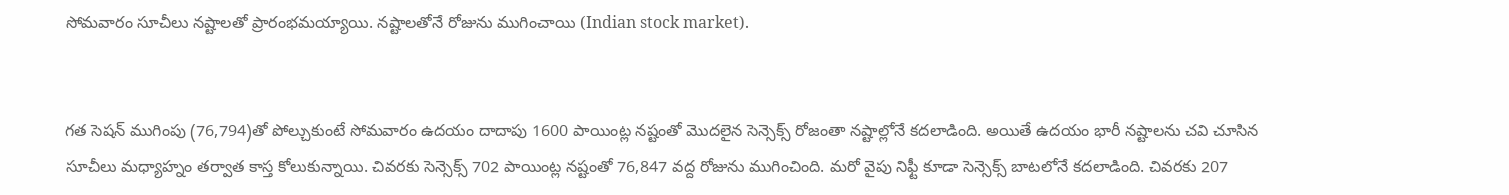సోమవారం సూచీలు నష్టాలతో ప్రారంభమయ్యాయి. నష్టాలతోనే రోజును ముగించాయి (Indian stock market).


గత సెషన్ ముగింపు (76,794)తో పోల్చుకుంటే సోమవారం ఉదయం దాదాపు 1600 పాయింట్ల నష్టంతో మొదలైన సెన్సెక్స్ రోజంతా నష్టాల్లోనే కదలాడింది. అయితే ఉదయం భారీ నష్టాలను చవి చూసిన సూచీలు మధ్యాహ్నం తర్వాత కాస్త కోలుకున్నాయి. చివరకు సెన్సెక్స్ 702 పాయింట్ల నష్టంతో 76,847 వద్ద రోజును ముగించింది. మరో వైపు నిఫ్టీ కూడా సెన్సెక్స్ బాటలోనే కదలాడింది. చివరకు 207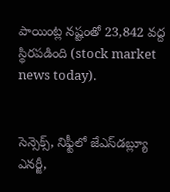పాయింట్ల నష్టంతో 23,842 వద్ద స్థిరపడింది (stock market news today).


సెన్సెక్స్‌, నిఫ్టీలో జేఎస్‌డబ్ల్యూ ఎనర్జీ,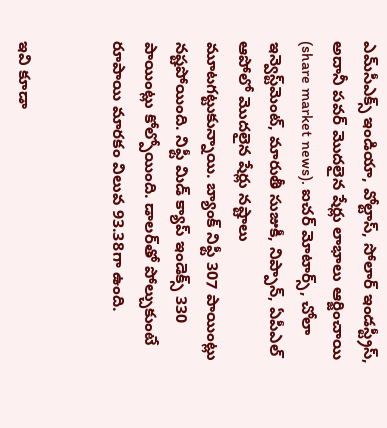ఎమ్‌సీఎక్స్ ఇండియా, వోల్టాస్, సోలార్ ఇండస్ట్రీస్, అదానీ పవర్ మొదలైన షేర్లు లాభాలు ఆర్జించాయి (share market news). ఐచర్ మోటార్స్, చోలా ఇన్వెస్ట్‌మెంట్, మారుతీ సుజుకీ, నిప్పాన్, ఏపీఎల్ ఆపోలో మొదలైన షేర్లు నష్టాలు మూటగట్టుకున్నాయి. బ్యాంక్ నిఫ్టీ 307 పాయింట్లు నష్టపోయింది. నిఫ్టీ మిడ్ క్యాప్ ఇండెక్స్ 330 పాయింట్లు కోల్పోయింది. డాలర్‌తో పోల్చుకుంటే రూపాయి మారకం విలువ 93.38గా ఉంది.


ఇవి కూడా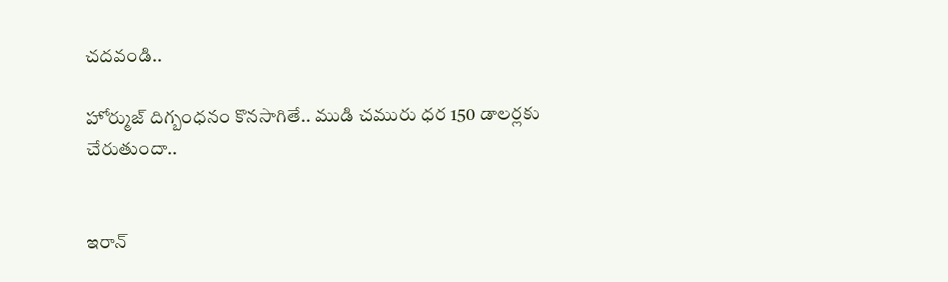చదవండి..

హోర్ముజ్‌ దిగ్బంధనం కొనసాగితే.. ముడి చమురు ధర 150 డాలర్లకు చేరుతుందా..


ఇరాన్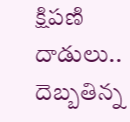క్షిపణి దాడులు.. దెబ్బతిన్న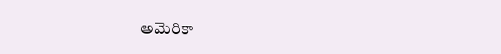అమెరికా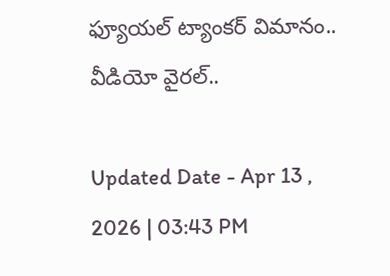ఫ్యూయల్ ట్యాంకర్ విమానం.. వీడియో వైరల్..

Updated Date - Apr 13 , 2026 | 03:43 PM